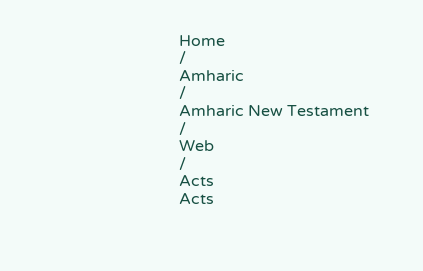Home
/
Amharic
/
Amharic New Testament
/
Web
/
Acts
Acts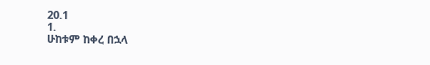20.1
1.
ሁከቱም ከቀረ በኋላ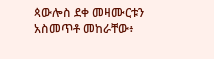ጳውሎስ ደቀ መዛሙርቱን አስመጥቶ መከራቸው፥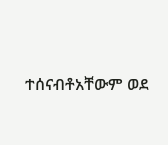ተሰናብቶአቸውም ወደ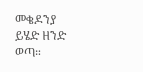መቄዶንያ ይሄድ ዘንድ ወጣ።